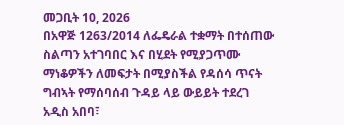መጋቢት 10, 2026
በአዋጅ 1263/2014 ለፌዴራል ተቋማት በተሰጠው ስልጣን አተገባበር እና በሂደት የሚያጋጥሙ ማነቆዎችን ለመፍታት በሚያስችል የዳሰሳ ጥናት ግብኣት የማሰባሰብ ጉዳይ ላይ ውይይት ተደረገ
አዲስ አበባ፣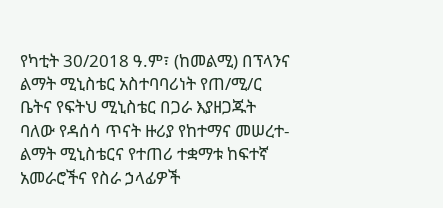የካቲት 30/2018 ዓ.ም፣ (ከመልሚ) በፕላንና ልማት ሚኒስቴር አስተባባሪነት የጠ/ሚ/ር ቤትና የፍትህ ሚኒስቴር በጋራ እያዘጋጁት ባለው የዳሰሳ ጥናት ዙሪያ የከተማና መሠረተ-ልማት ሚኒስቴርና የተጠሪ ተቋማቱ ከፍተኛ አመራሮችና የስራ ኃላፊዎች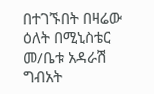በተገኙበት በዛሬው ዕለት በሚኒስቴር መ/ቤቱ አዳራሽ ግብአት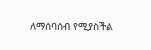ለማሰባሰብ የሚያስችል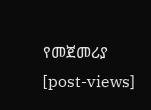የመጀመሪያ
[post-views]